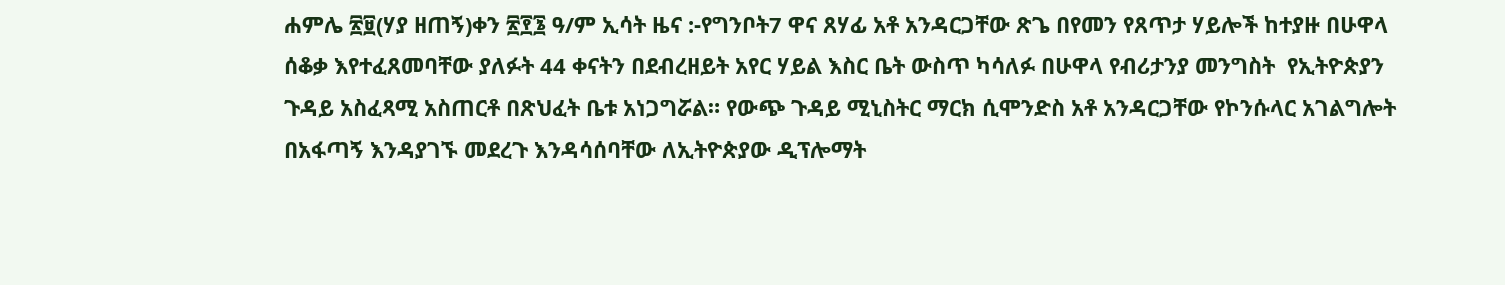ሐምሌ ፳፱(ሃያ ዘጠኝ)ቀን ፳፻፮ ዓ/ም ኢሳት ዜና :-የግንቦት7 ዋና ጸሃፊ አቶ አንዳርጋቸው ጽጌ በየመን የጸጥታ ሃይሎች ከተያዙ በሁዋላ ሰቆቃ እየተፈጸመባቸው ያለፉት 44 ቀናትን በደብረዘይት አየር ሃይል እስር ቤት ውስጥ ካሳለፉ በሁዋላ የብሪታንያ መንግስት  የኢትዮጵያን ጉዳይ አስፈጻሚ አስጠርቶ በጽህፈት ቤቱ አነጋግሯል። የውጭ ጉዳይ ሚኒስትር ማርክ ሲሞንድስ አቶ አንዳርጋቸው የኮንሱላር አገልግሎት በአፋጣኝ እንዳያገኙ መደረጉ እንዳሳሰባቸው ለኢትዮጵያው ዲፕሎማት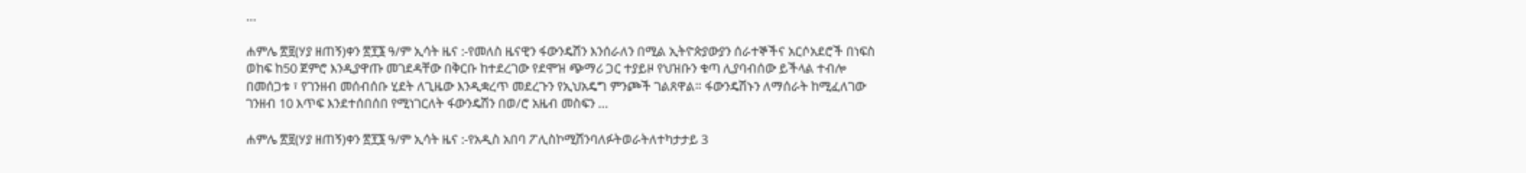…

ሐምሌ ፳፱(ሃያ ዘጠኝ)ቀን ፳፻፮ ዓ/ም ኢሳት ዜና :-የመለስ ዜናዊን ፋውንዴሽን እንሰራለን በሚል ኢትዮጵያውያን ሰራተኞችና አርሶአደሮች በነፍስ ወከፍ ከ50 ጀምሮ እንዲያዋጡ መገደዳቸው በቅርቡ ከተደረገው የደሞዝ ጭማሪ ጋር ተያይዞ የህዝቡን ቁጣ ሊያባብሰው ይችላል ተብሎ በመሰጋቱ ፣ የገንዘብ መሰብሰቡ ሂደት ለጊዜው እንዲቋረጥ መደረጉን የኢህአዴግ ምንጮች ገልጸዋል። ፋውንዴሽኑን ለማሰራት ከሚፈለገው ገንዘብ 10 እጥፍ እንደተሰበሰበ የሚነገርለት ፋውንዴሽን በወ/ሮ አዜብ መስፍን …

ሐምሌ ፳፱(ሃያ ዘጠኝ)ቀን ፳፻፮ ዓ/ም ኢሳት ዜና :-የአዲስ አበባ ፖሊስኮሚሽንባለፉትወራትለተካታታይ 3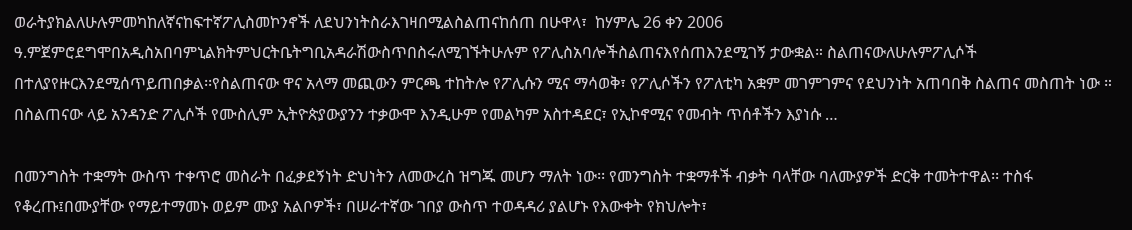ወራትያክልለሁሉምመካከለኛናከፍተኛፖሊስመኮንኖች ለደህንነትስራእገዛበሚልስልጠናከሰጠ በሁዋላ፣  ከሃምሌ 26 ቀን 2006 ዓ.ምጀምሮደግሞበአዲስአበባምኒልክትምህርትቤትግቢአዳራሽውስጥበስሩለሚገኙትሁሉም የፖሊስአባሎችስልጠናእየሰጠእንደሚገኝ ታውቋል። ስልጠናውለሁሉምፖሊሶች በተለያየዙርእንደሚሰጥይጠበቃል፡፡የስልጠናው ዋና አላማ መጪውን ምርጫ ተከትሎ የፖሊሱን ሚና ማሳወቅ፣ የፖሊሶችን የፖለቲካ አቋም መገምገምና የደህንነት አጠባበቅ ስልጠና መስጠት ነው ። በስልጠናው ላይ አንዳንድ ፖሊሶች የሙስሊም ኢትዮጵያውያንን ተቃውሞ እንዲሁም የመልካም አስተዳደር፣ የኢኮኖሚና የመብት ጥሰቶችን እያነሱ …

በመንግስት ተቋማት ውስጥ ተቀጥሮ መስራት በፈቃደኝነት ድህነትን ለመውረስ ዝግጁ መሆን ማለት ነው፡፡ የመንግስት ተቋማቶች ብቃት ባላቸው ባለሙያዎች ድርቅ ተመትተዋል፡፡ ተስፋ የቆረጡ፤በሙያቸው የማይተማመኑ ወይም ሙያ አልቦዎች፣ በሠራተኛው ገበያ ውስጥ ተወዳዳሪ ያልሆኑ የእውቀት የክህሎት፣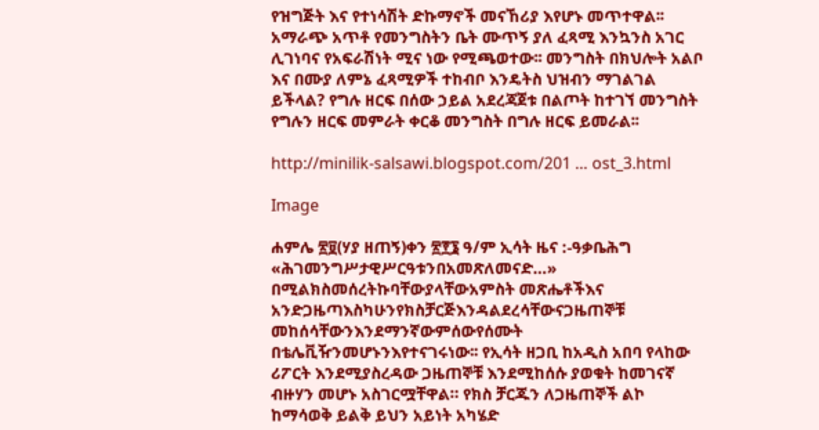የዝግጅት እና የተነሳሽት ድኩማኖች መናኸሪያ እየሆኑ መጥተዋል፡፡ አማራጭ አጥቶ የመንግስትን ቤት ሙጥኝ ያለ ፈጻሚ እንኳንስ አገር ሊገነባና የአፍራሽነት ሚና ነው የሚጫወተው፡፡ መንግስት በክህሎት አልቦ እና በሙያ ለምኔ ፈጻሚዎች ተከብቦ እንዴትስ ህዝብን ማገልገል ይችላል? የግሉ ዘርፍ በሰው ኃይል አደረጃጀቱ በልጦት ከተገኘ መንግስት የግሉን ዘርፍ መምራት ቀርቆ መንግስት በግሉ ዘርፍ ይመራል፡፡

http://minilik-salsawi.blogspot.com/201 … ost_3.html

Image

ሐምሌ ፳፱(ሃያ ዘጠኝ)ቀን ፳፻፮ ዓ/ም ኢሳት ዜና :-ዓቃቤሕግ  «ሕገመንግሥታዊሥርዓቱንበአመጽለመናድ…» በሚልክስመሰረትኩባቸውያላቸውአምስት መጽሔቶችእና አንድጋዜጣእስካሁንየክስቻርጅእንዳልደረሳቸውናጋዜጠኞቹ መከሰሳቸውንእንደማንኛውምሰውየሰሙት በቴሌቪዥንመሆኑንእየተናገሩነው፡፡ የኢሳት ዘጋቢ ከአዲስ አበባ የላከው ሪፖርት እንደሚያስረዳው ጋዜጠኞቹ እንደሚከሰሱ ያወቁት ከመገናኛ ብዙሃን መሆኑ አስገርሟቸዋል። የክስ ቻርጁን ለጋዜጠኞች ልኮ ከማሳወቅ ይልቅ ይህን አይነት አካሄድ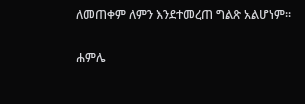ለመጠቀም ለምን እንደተመረጠ ግልጽ አልሆነም።

ሐምሌ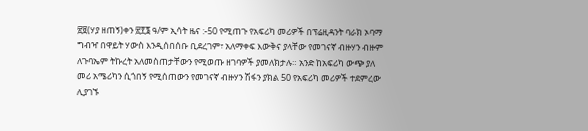፳፱(ሃያ ዘጠኝ)ቀን ፳፻፮ ዓ/ም ኢሳት ዜና :-50 የሚጠጉ የአፍሪካ መሪዎች በፕሬዚዳንት ባራክ ኦባማ ግብዣ በዋይት ሃውስ እንዲሰበሰቡ ቢደረገም፣ አለማቀፍ እውቅና ያላቸው የመገናኛ ብዙሃን ብዙም  ለጉባኤም ትኩረት አለመስጠታቸውን የሚወጡ ዘገባዎች ያመለክታሉ። አንድ ከአፍሪካ ውጭ ያለ መሪ አሜሪካን ሲጎበኝ የሚሰጠውን የመገናኛ ብዙሃን ሽፋን ያክል 50 የአፍሪካ መሪዎች ተደምረው ሊያገኙ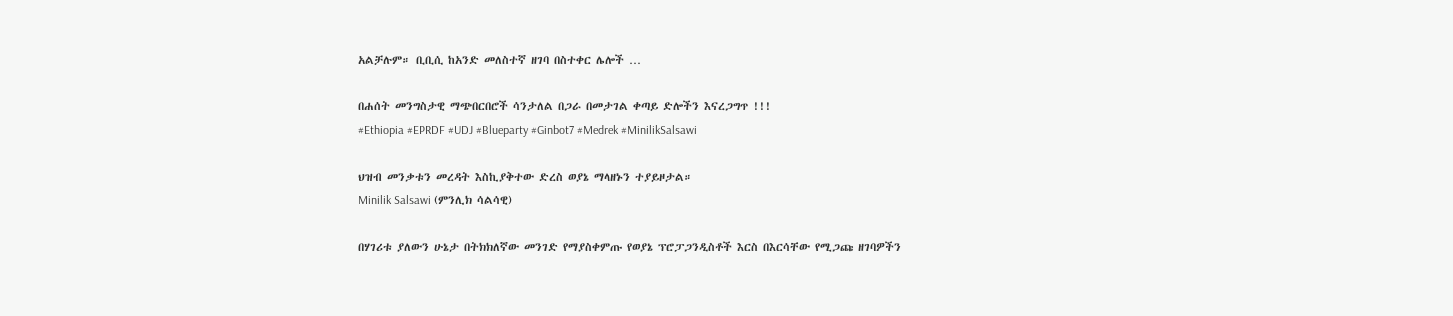አልቻሉም። ቢቢሲ ከአንድ መለስተኛ ዘገባ በስተቀር ሌሎች …

በሐሰት መንግስታዊ ማጭበርበሮች ሳንታለል በጋራ በመታገል ቀጣይ ድሎችን እናረጋግጥ !!!
#Ethiopia #EPRDF #UDJ #Blueparty #Ginbot7 #Medrek #MinilikSalsawi

ህዝብ መንቃቱን መረዳት እስኪያቅተው ድረስ ወያኔ ማላዘኑን ተያይዞታል።
Minilik Salsawi (ምንሊክ ሳልሳዊ)

በሃገሪቱ ያለውን ሁኔታ በትክክለኛው መንገድ የማያስቀምጡ የወያኔ ፕሮፓጋንዲስቶች እርስ በእርሳቸው የሚጋጩ ዘገባዎችን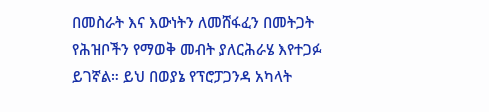በመስራት እና እውነትን ለመሸፋፈን በመትጋት የሕዝቦችን የማወቅ መብት ያለርሕራሄ እየተጋፉ ይገኛል። ይህ በወያኔ የፕሮፓጋንዳ አካላት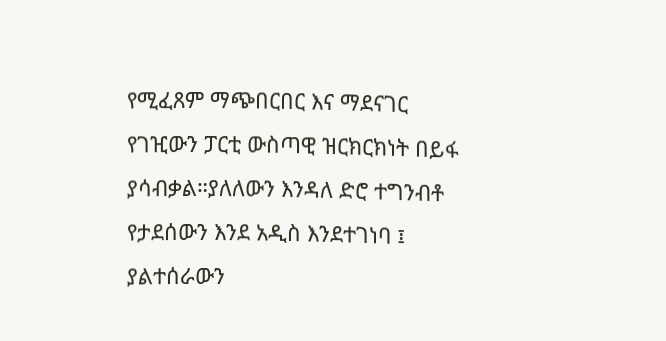የሚፈጸም ማጭበርበር እና ማደናገር የገዢውን ፓርቲ ውስጣዊ ዝርክርክነት በይፋ ያሳብቃል።ያለለውን እንዳለ ድሮ ተግንብቶ የታደሰውን እንደ አዲስ እንደተገነባ ፤ ያልተሰራውን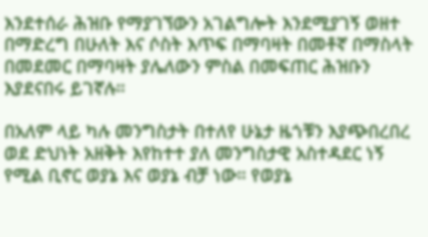እንደተሰራ ሕዝቡ የማያገኘውን አገልግሎት እንደሚያገኝ ወዘተ በማድረግ በሁለት እና ሶስት እጥፍ በማባዛት በመቶኛ በማስላት በመደመር በማባዛት ያሌለውን ምስል በመፍጠር ሕዝቡን እያደናበሩ ይገኛሉ።

በአለም ላይ ካሉ መንግስታት በተለየ ሁኔታ ዜጎቹን እያጭበረበረ ወደ ድህነት አዘቅት እየከተተ ያለ መንግስታዊ አስተዳደር ነኝ የሚል ቢኖር ወያኔ እና ወያኔ ብቻ ነው። የወያኔ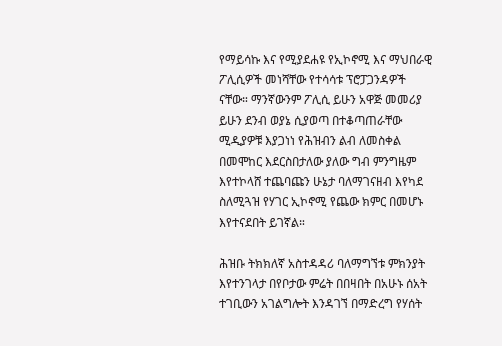የማይሳኩ እና የሚያደሐዩ የኢኮኖሚ እና ማህበራዊ ፖሊሲዎች መነሻቸው የተሳሳቱ ፕሮፓጋንዳዎች ናቸው። ማንኛውንም ፖሊሲ ይሁን አዋጅ መመሪያ ይሁን ደንብ ወያኔ ሲያወጣ በተቆጣጠራቸው ሚዲያዎቹ እያጋነነ የሕዝብን ልብ ለመስቀል በመሞከር እደርስበታለው ያለው ግብ ምንግዜም እየተኮላሸ ተጨባጩን ሁኔታ ባለማገናዘብ እየካደ ስለሚጓዝ የሃገር ኢኮኖሚ የጨው ክምር በመሆኑ እየተናደበት ይገኛል።

ሕዝቡ ትክክለኛ አስተዳዳሪ ባለማግኘቱ ምክንያት እየተንገላታ በየቦታው ምሬት በበዛበት በአሁኑ ሰአት ተገቢውን አገልግሎት እንዳገኘ በማድረግ የሃሰት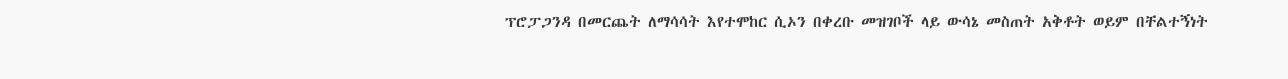ፕሮፓጋንዳ በመርጨት ለማሳሳት እየተሞከር ሲኦን በቀረቡ መዝገቦች ላይ ውሳኔ መስጠት አቅቶት ወይም በቸልተኝነት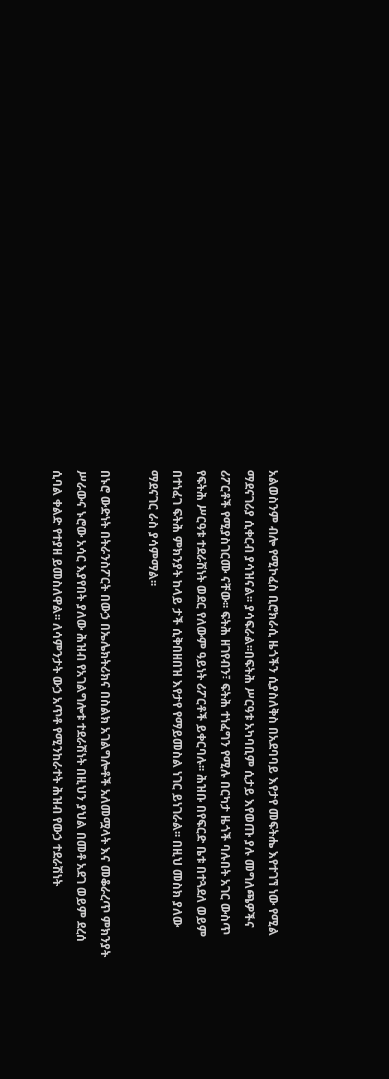አልወስንም ብሎ የሚኮፈስ ቢሮክራሲ ዜጎችን ሲያስለቅስ በአደባባይ እየታየ መፍትሔ እየተገኘ ነው የሚል ማደናገሪያ ሲቀርብ ያሳዝናል፡፡ ያሳፍራል፡፡በፍትሕ ሥርዓቱ አካባቢም ሲታይ እየወጡ ያሉ መግለጫዎችና ሪፖርቶች የሚያስገርሙ ናቸው፡፡ ፍትሕ ዘገየብን፣ ፍትሕ ተነፈግን የሚሉ በርካታ ዜጎች ባሉበት አገር ውስጥ የፍትሕ ሥርዓቱ ተደራሽነት ወደር የለውም ዓይነት ሪፖርቶች ይቀርባሉ፡፡ ሕዝቡ በየፍርድ ቤቱ በተጓደለ ወይም በተነፈገ ፍትሕ ምክንያት ከላይ ታች ሲቅበዘበዝ እየታየ የማይመስል ነገር ይነገራል፡፡ በዚህ መስክ ያለው ማደናገር ራስ ያሳምማል፡፡

በኑሮ ውድነት በትራንስፖርት በውኃ በኤሌክትሪክና በስልክ አገልግሎቶች አለመሟላት እና መቆራረጥ ምክንያት ሥራውና ኑሮው አሳር እያየበት ያለው ሕዝብ የአገልግሎቱ ተደራሽነት በዚህን ያህል በመቶ አደገ ወይም ደረሰ ሲባል ቀልድ የተያዘ ይመስለዋል፡፡ ለሳምንታት ውኃ አጥቶ የሚንከራተት ሕዝብ የውኃ ተደራሽነት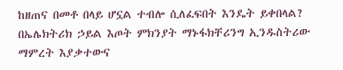ከዘጠና በመቶ በላይ ሆኗል ተብሎ ሲለፈፍበት እንዴት ይቀበላል? በኤሌክትሪክ ኃይል እጦት ምክንያት ማኑፋክቸሪንግ ኢንዱስትሪው ማምረት እያቃተውና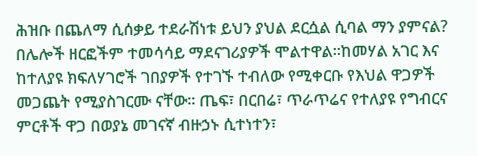ሕዝቡ በጨለማ ሲሰቃይ ተደራሽነቱ ይህን ያህል ደርሷል ሲባል ማን ያምናል? በሌሎች ዘርፎችም ተመሳሳይ ማደናገሪያዎች ሞልተዋል፡፡ከመሃል አገር እና ከተለያዩ ክፍለሃገሮች ገበያዎች የተገኙ ተብለው የሚቀርቡ የእህል ዋጋዎች መጋጨት የሚያስገርሙ ናቸው፡፡ ጤፍ፣ በርበሬ፣ ጥራጥሬና የተለያዩ የግብርና ምርቶች ዋጋ በወያኔ መገናኛ ብዙኃኑ ሲተነተን፣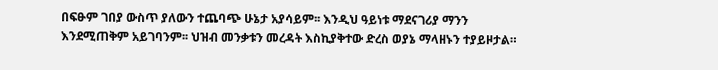በፍፁም ገበያ ውስጥ ያለውን ተጨባጭ ሁኔታ አያሳይም፡፡ እንዲህ ዓይነቱ ማደናገሪያ ማንን እንደሚጠቅም አይገባንም፡፡ ህዝብ መንቃቱን መረዳት እስኪያቅተው ድረስ ወያኔ ማላዘኑን ተያይዞታል።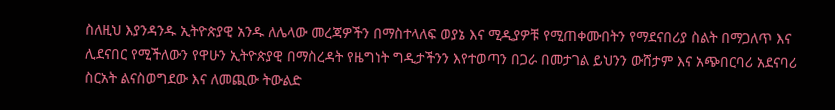ስለዚህ እያንዳንዱ ኢትዮጵያዊ አንዱ ለሌላው መረጃዎችን በማስተላለፍ ወያኔ እና ሚዲያዎቹ የሚጠቀሙበትን የማደናበሪያ ስልት በማጋለጥ እና ሊደናበር የሚችለውን የዋሁን ኢትዮጵያዊ በማስረዳት የዜግነት ግዲታችንን እየተወጣን በጋራ በመታገል ይህንን ውሸታም እና አጭበርባሪ አደናባሪ ስርአት ልናስወግደው እና ለመጪው ትውልድ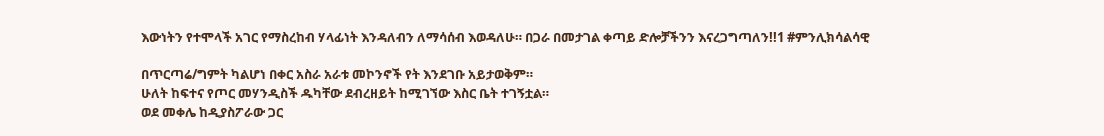እውነትን የተሞላች አገር የማስረከብ ሃላፊነት እንዳለብን ለማሳሰብ እወዳለሁ። በጋራ በመታገል ቀጣይ ድሎቻችንን እናረጋግጣለን!!1 #ምንሊክሳልሳዊ

በጥርጣሬ/ግምት ካልሆነ በቀር አስራ አራቱ መኮንኖች የት እንደገቡ አይታወቅም።
ሁለት ከፍተና የጦር መሃንዲስች ዱካቸው ደብረዘይት ከሚገኘው እስር ቤት ተገኝቷል።
ወደ መቀሌ ከዲያስፖራው ጋር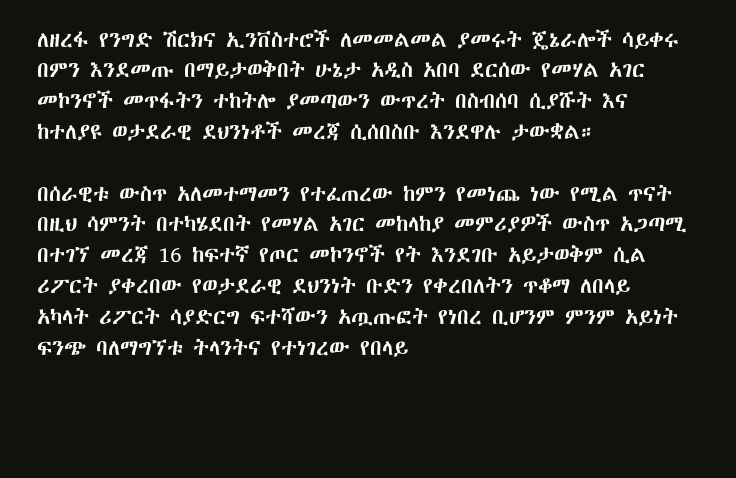ለዘረፋ የንግድ ሽርክና ኢንቨስተሮች ለመመልመል ያመሩት ጄኔራሎች ሳይቀሩ በምን እንደመጡ በማይታወቅበት ሁኔታ አዲስ አበባ ደርሰው የመሃል አገር መኮንኖች መጥፋትን ተከትሎ ያመጣውን ውጥረት በስብሰባ ሲያሹት እና ከተለያዩ ወታደራዊ ደህንነቶች መረጃ ሲሰበስቡ እንደዋሉ ታውቋል።

በሰራዊቱ ውስጥ አለመተማመን የተፈጠረው ከምን የመነጨ ነው የሚል ጥናት በዚህ ሳምንት በተካሄደበት የመሃል አገር መከላከያ መምሪያዎች ውስጥ አጋጣሚ በተገኘ መረጃ 16 ከፍተኛ የጦር መኮንኖች የት እንደገቡ አይታወቅም ሲል ሪፖርት ያቀረበው የወታደራዊ ደህንነት ቡድን የቀረበለትን ጥቆማ ለበላይ አካላት ሪፖርት ሳያድርግ ፍተሻውን አጧጡፎት የነበረ ቢሆንም ምንም አይነት ፍንጭ ባለማግኘቱ ትላንትና የተነገረው የበላይ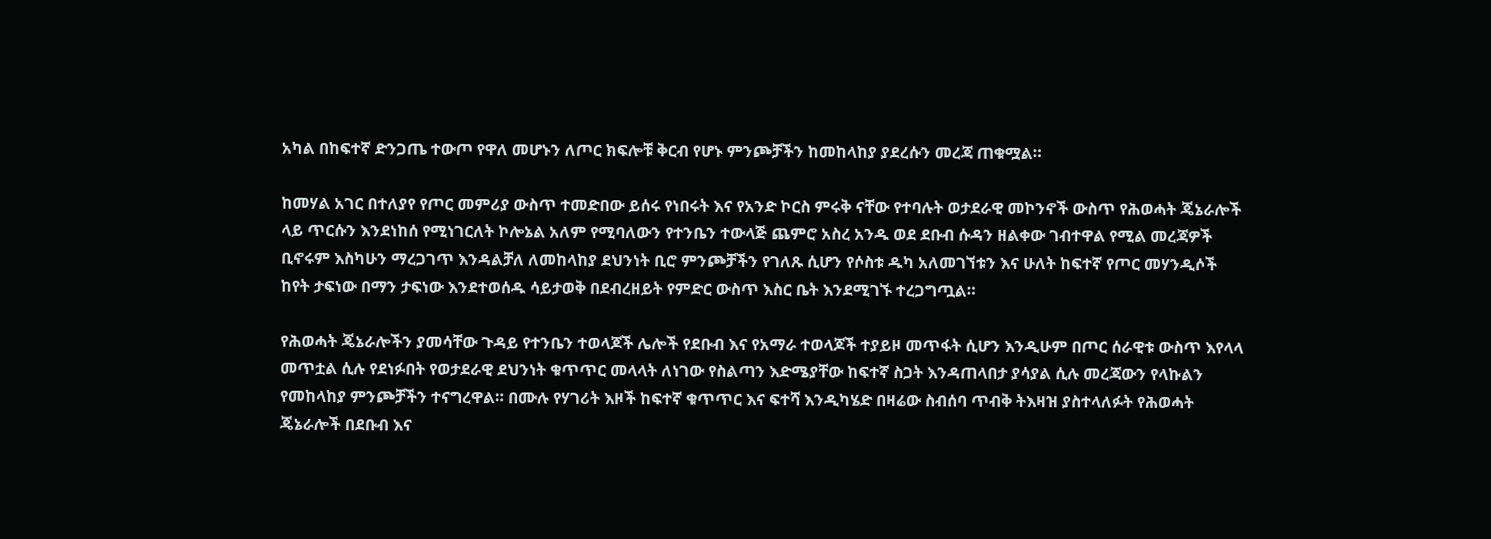አካል በከፍተኛ ድንጋጤ ተውጦ የዋለ መሆኑን ለጦር ክፍሎቹ ቅርብ የሆኑ ምንጮቻችን ከመከላከያ ያደረሱን መረጃ ጠቁሟል።

ከመሃል አገር በተለያየ የጦር መምሪያ ውስጥ ተመድበው ይሰሩ የነበሩት እና የአንድ ኮርስ ምሩቅ ናቸው የተባሉት ወታደራዊ መኮንኖች ውስጥ የሕወሓት ጄኔራሎች ላይ ጥርሱን እንደነከሰ የሚነገርለት ኮሎኔል አለም የሚባለውን የተንቤን ተውላጅ ጨምሮ አስረ አንዱ ወደ ደቡብ ሱዳን ዘልቀው ገብተዋል የሚል መረጃዎች ቢኖሩም እስካሁን ማረጋገጥ እንዳልቻለ ለመከላከያ ደህንነት ቢሮ ምንጮቻችን የገለጹ ሲሆን የሶስቱ ዱካ አለመገኘቱን እና ሁለት ከፍተኛ የጦር መሃንዲሶች ከየት ታፍነው በማን ታፍነው እንደተወሰዱ ሳይታወቅ በደብረዘይት የምድር ውስጥ እስር ቤት እንደሚገኙ ተረጋግጧል።

የሕወሓት ጄኔራሎችን ያመሳቸው ጉዳይ የተንቤን ተወላጆች ሌሎች የደቡብ እና የአማራ ተወላጆች ተያይዞ መጥፋት ሲሆን እንዲሁም በጦር ሰራዊቱ ውስጥ እየላላ መጥቷል ሲሉ የደነፉበት የወታደራዊ ደህንነት ቁጥጥር መላላት ለነገው የስልጣን እድሜያቸው ከፍተኛ ስጋት እንዳጠላበታ ያሳያል ሲሉ መረጃውን የላኩልን የመከላከያ ምንጮቻችን ተናግረዋል። በሙሉ የሃገሪት እዞች ከፍተኛ ቁጥጥር እና ፍተሻ እንዲካሄድ በዛሬው ስብሰባ ጥብቅ ትእዛዝ ያስተላለፉት የሕወሓት ጄኔራሎች በደቡብ እና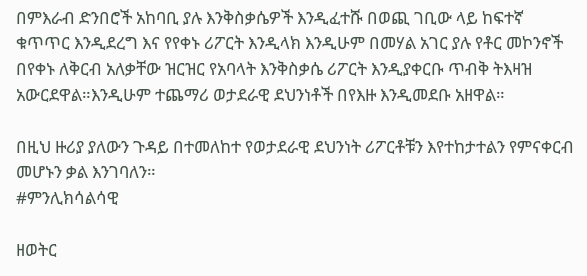በምእራብ ድንበሮች አከባቢ ያሉ እንቅስቃሴዎች እንዲፈተሹ በወጪ ገቢው ላይ ከፍተኛ ቁጥጥር እንዲደረግ እና የየቀኑ ሪፖርት እንዲላክ እንዲሁም በመሃል አገር ያሉ የቶር መኮንኖች በየቀኑ ለቅርብ አለቃቸው ዝርዝር የአባላት እንቅስቃሴ ሪፖርት እንዲያቀርቡ ጥብቅ ትእዛዝ አውርደዋል።እንዲሁም ተጨማሪ ወታደራዊ ደህንነቶች በየእዙ እንዲመደቡ አዘዋል።

በዚህ ዙሪያ ያለውን ጉዳይ በተመለከተ የወታደራዊ ደህንነት ሪፖርቶቹን እየተከታተልን የምናቀርብ መሆኑን ቃል እንገባለን።
#ምንሊክሳልሳዊ

ዘወትር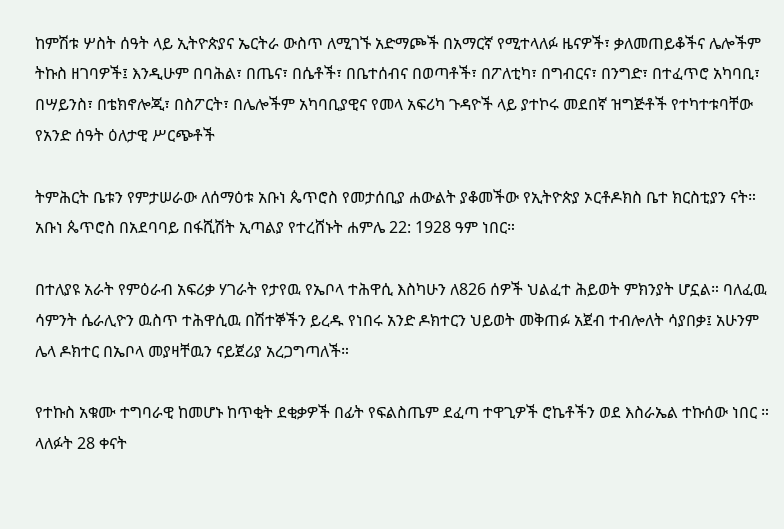ከምሽቱ ሦስት ሰዓት ላይ ኢትዮጵያና ኤርትራ ውስጥ ለሚገኙ አድማጮች በአማርኛ የሚተላለፉ ዜናዎች፣ ቃለመጠይቆችና ሌሎችም ትኩስ ዘገባዎች፤ እንዲሁም በባሕል፣ በጤና፣ በሴቶች፣ በቤተሰብና በወጣቶች፣ በፖለቲካ፣ በግብርና፣ በንግድ፣ በተፈጥሮ አካባቢ፣ በሣይንስ፣ በቴክኖሎጂ፣ በስፖርት፣ በሌሎችም አካባቢያዊና የመላ አፍሪካ ጉዳዮች ላይ ያተኮሩ መደበኛ ዝግጅቶች የተካተቱባቸው የአንድ ሰዓት ዕለታዊ ሥርጭቶች

ትምሕርት ቤቱን የምታሠራው ለሰማዕቱ አቡነ ጴጥሮስ የመታሰቢያ ሐውልት ያቆመችው የኢትዮጵያ ኦርቶዶክስ ቤተ ክርስቲያን ናት። አቡነ ጴጥሮስ በአደባባይ በፋሺሽት ኢጣልያ የተረሸኑት ሐምሌ 22: 1928 ዓም ነበር።

በተለያዩ አራት የምዕራብ አፍሪቃ ሃገራት የታየዉ የኤቦላ ተሕዋሲ እስካሁን ለ826 ሰዎች ህልፈተ ሕይወት ምክንያት ሆኗል። ባለፈዉ ሳምንት ሴራሊዮን ዉስጥ ተሕዋሲዉ በሽተኞችን ይረዱ የነበሩ አንድ ዶክተርን ህይወት መቅጠፉ አጀብ ተብሎለት ሳያበቃ፤ አሁንም ሌላ ዶክተር በኤቦላ መያዛቸዉን ናይጀሪያ አረጋግጣለች።

የተኩስ አቁሙ ተግባራዊ ከመሆኑ ከጥቂት ደቂቃዎች በፊት የፍልስጤም ደፈጣ ተዋጊዎች ሮኬቶችን ወደ እስራኤል ተኩሰው ነበር ። ላለፉት 28 ቀናት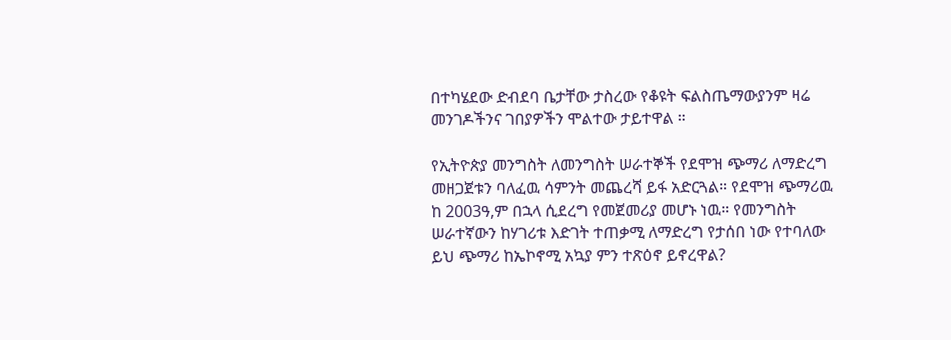በተካሄደው ድብደባ ቤታቸው ታስረው የቆዩት ፍልስጤማውያንም ዛሬ መንገዶችንና ገበያዎችን ሞልተው ታይተዋል ።

የኢትዮጵያ መንግስት ለመንግስት ሠራተኞች የደሞዝ ጭማሪ ለማድረግ መዘጋጀቱን ባለፈዉ ሳምንት መጨረሻ ይፋ አድርጓል። የደሞዝ ጭማሪዉ ከ 2003ዓ,ም በኋላ ሲደረግ የመጀመሪያ መሆኑ ነዉ። የመንግስት ሠራተኛውን ከሃገሪቱ እድገት ተጠቃሚ ለማድረግ የታሰበ ነው የተባለው ይህ ጭማሪ ከኤኮኖሚ አኳያ ምን ተጽዕኖ ይኖረዋል?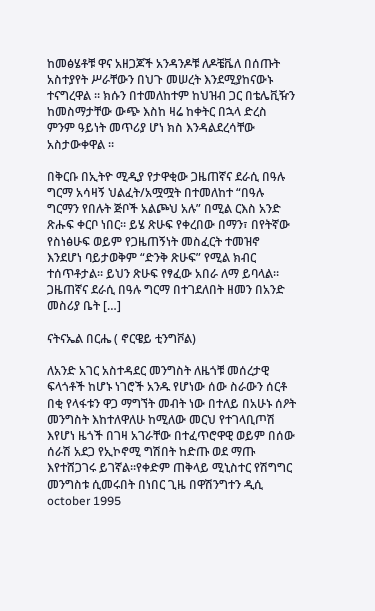ከመፅሄቶቹ ዋና አዘጋጆች አንዳንዶቹ ለዶቼቬለ በሰጡት አስተያየት ሥራቸውን በህጉ መሠረት እንደሚያከናውኑ ተናግረዋል ። ክሱን በተመለከተም ከህዝብ ጋር በቴሌቪዥን ከመስማታቸው ውጭ እስከ ዛሬ ከቀትር በኋላ ድረስ ምንም ዓይነት መጥሪያ ሆነ ክስ እንዳልደረሳቸው አስታውቀዋል ።

በቅርቡ በኢትዮ ሚዲያ የታዋቂው ጋዜጠኛና ደራሲ በዓሉ ግርማ አሳዛኝ ህልፈት/አሟሟት በተመለከተ “በዓሉ ግርማን የበሉት ጅቦች አልጮህ አሉ” በሚል ርእስ አንድ ጽሑፍ ቀርቦ ነበር። ይሄ ጽሁፍ የቀረበው በማን፣ በየትኛው የስነፅሁፍ ወይም የጋዜጠኝነት መስፈርት ተመዝኖ እንደሆነ ባይታወቅም “ድንቅ ጽሁፍ” የሚል ክብር ተሰጥቶታል። ይህን ጽሁፍ የፃፈው አበራ ለማ ይባላል። ጋዜጠኛና ደራሲ በዓሉ ግርማ በተገደለበት ዘመን በአንድ መስሪያ ቤት […]

ናትናኤል በርሔ ( ኖርዌይ ቲንግቮል)

ለአንድ አገር አስተዳደር መንግስት ለዜጎቹ መሰረታዊ ፍላጎቶች ከሆኑ ነገሮች አንዱ የሆነው ሰው ስራውን ሰርቶ በቂ የላፋቱን ዋጋ ማግኘት መብት ነው በተለይ በአሁኑ ሰዖት መንግስት እከተለዋለሁ ከሚለው መርህ የተገላቢጦሽ እየሆነ ዜጎች በገዛ አገራቸው በተፈጥሮዋዊ ወይም በሰው ሰራሽ አደጋ የኢኮኖሚ ግሽበት ከድጡ ወደ ማጡ እየተሸጋገሩ ይገኛል።የቀድም ጠቅላይ ሚኒስተር የሽግግር መንግስቱ ሲመሩበት በነበር ጊዜ በዋሽንግተን ዲሲ october 1995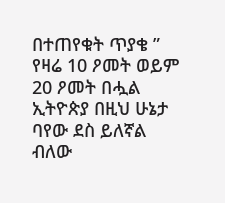በተጠየቁት ጥያቄ ” የዛሬ 10 ዖመት ወይም 20 ዖመት በሗል ኢትዮጵያ በዚህ ሁኔታ ባየው ደስ ይለኛል ብለው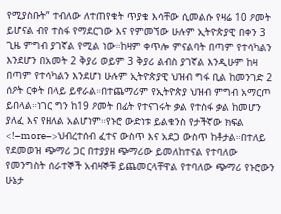የሚያስቡት” ተብለው ለተጠየቁት ጥያቄ እሳቸው ሲመልሱ የዛሬ 10 ዖመት ይሆናል ብየ ተስፋ የማደርገው እና የምመኘው ሁሉም ኢትዮጵያዊ በቀን 3 ጊዜ ምግብ ያገኛል የሚል ነው።ከዛም ቀጥሎ ምናልባት በጣም የተሳካልን እንደሆን በአመት 2 ቅያሪ ወይም 3 ቅያሪ ልብስ ያገኛል እንዲሁም ከዛ በጣም የተሳካልን እንደሆነ ሁሉም ኢትዮጵያዊ ህዝብ ግፋ ቢል ከመንገድ 2 ሰዖት ርቀት በላይ ይኖራል።በተጨማሪም የኢትዮጵያ ህዝብ ምግብ አማርጦ ይበላል።ነገር ግን ከ19 ዖመት በፊት የተናገሩት ቃል የተስፋ ቃል ከመሆን ያለፈ እና የዘለል አልሆነም።የኑሮ ውድነቱ ይልቁንስ የታችኛው ክፍል <!–more–>ህብረተሰብ ፈተና ውስጥ እና አደጋ ውስጥ ከቶታል።በተለይ የደመወዝ ጭማሪ ጋር በተያያዘ ጭማሪው ይመለከተናል የተባለው የመንግስት ሰራተኞች አብዛኞቹ ይጨመርላቸዋል የተባለው ጭማሪ የኑሮውን ሁኔታ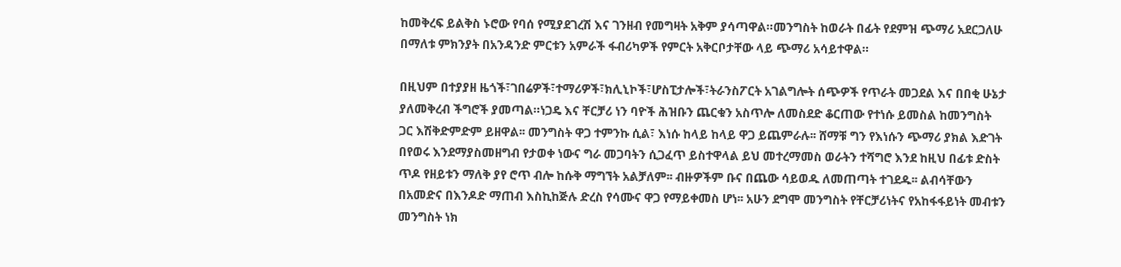ከመቅረፍ ይልቅስ ኑሮው የባሰ የሚያደገረሽ እና ገንዘብ የመግዛት አቅም ያሳጣዋል።መንግስት ከወራት በፊት የደምዝ ጭማሪ አደርጋለሁ በማለቱ ምክንያት በአንዳንድ ምርቱን አምራች ፋብሪካዎች የምርት አቅርቦታቸው ላይ ጭማሪ አሳይተዋል።

በዚህም በተያያዘ ዜጎች፣ገበሬዎች፣ተማሪዎች፣ክሊኒኮች፣ሆስፒታሎች፣ትራንስፖርት አገልግሎት ሰጭዎች የጥራት መጋደል እና በበቂ ሁኔታ ያለመቅረብ ችግሮች ያመጣል።ነጋዴ እና ቸርቻሪ ነን ባዮች ሕዝቡን ጨርቁን አስጥሎ ለመስደድ ቆርጠው የተነሱ ይመስል ከመንግስት ጋር እሽቅድምድም ይዘዋል፡፡ መንግስት ዋጋ ተምንኩ ሲል፣ እነሱ ከላይ ከላይ ዋጋ ይጨምራሉ፡፡ ሸማቹ ግን የእነሱን ጭማሪ ያክል እድገት በየወሩ እንደማያስመዘግብ የታወቀ ነውና ግራ መጋባትን ሲጋፈጥ ይስተዋላል ይህ መተረማመስ ወራትን ተሻግሮ እንደ ከዚህ በፊቱ ድስት ጥዶ የዘይቱን ማለቅ ያየ ሮጥ ብሎ ከሱቅ ማግኘት አልቻለም፡፡ ብዙዎችም ቡና በጨው ሳይወዱ ለመጠጣት ተገደዱ፡፡ ልብሳቸውን በአመድና በእንዶድ ማጠብ እስኪከጅሉ ድረስ የሳሙና ዋጋ የማይቀመስ ሆነ፡፡ አሁን ደግሞ መንግስት የቸርቻሪነትና የአከፋፋይነት መብቱን መንግስት ነክ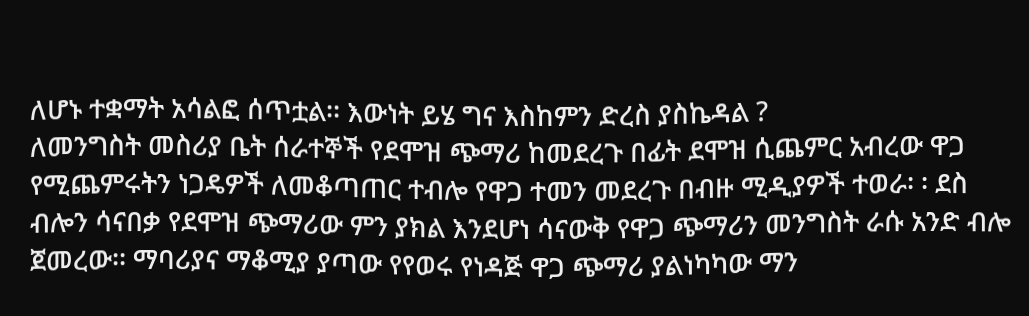ለሆኑ ተቋማት አሳልፎ ሰጥቷል፡፡ እውነት ይሄ ግና እስከምን ድረስ ያስኬዳል ?
ለመንግስት መስሪያ ቤት ሰራተኞች የደሞዝ ጭማሪ ከመደረጉ በፊት ደሞዝ ሲጨምር አብረው ዋጋ የሚጨምሩትን ነጋዴዎች ለመቆጣጠር ተብሎ የዋጋ ተመን መደረጉ በብዙ ሚዲያዎች ተወራ፡ ፡ ደስ ብሎን ሳናበቃ የደሞዝ ጭማሪው ምን ያክል እንደሆነ ሳናውቅ የዋጋ ጭማሪን መንግስት ራሱ አንድ ብሎ ጀመረው፡፡ ማባሪያና ማቆሚያ ያጣው የየወሩ የነዳጅ ዋጋ ጭማሪ ያልነካካው ማን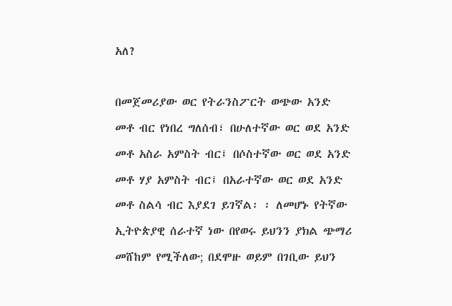አለ?

በመጀመሪያው ወር የትራንስፖርት ወጭው አንድ መቶ ብር የነበረ ግለሰብ፣ በሁለተኛው ወር ወደ አንድ መቶ አስራ አምስት ብር፤ በሶስተኛው ወር ወደ አንድ መቶ ሃያ አምስት ብር፤ በአራተኛው ወር ወደ አንድ መቶ ስልሳ ብር እያደገ ይገኛል፡ ፡ ለመሆኑ የትኛው ኢትዮጵያዊ ሰራተኛ ነው በየወሩ ይህንን ያክል ጭማሪ መሸከም የሚችለው; በደሞዙ ወይም በገቢው ይህን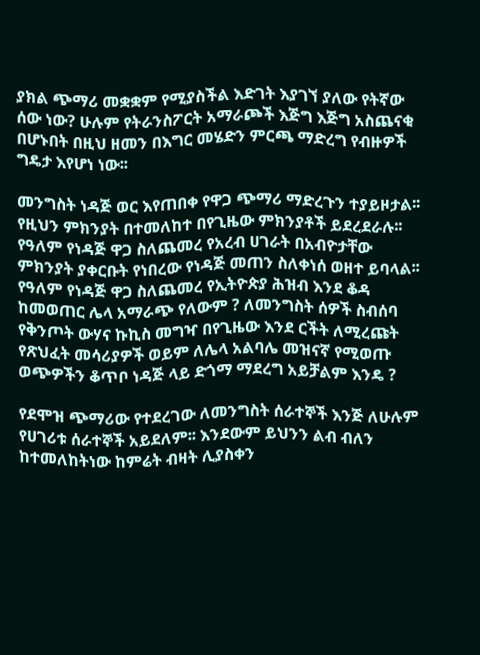ያክል ጭማሪ መቋቋም የሚያስችል እድገት እያገኘ ያለው የትኛው ሰው ነው? ሁሉም የትራንስፖርት አማራጮች እጅግ እጅግ አስጨናቂ በሆኑበት በዚህ ዘመን በእግር መሄድን ምርጫ ማድረግ የብዙዎች
ግዴታ እየሆነ ነው፡፡

መንግስት ነዳጅ ወር እየጠበቀ የዋጋ ጭማሪ ማድረጉን ተያይዞታል፡፡ የዚህን ምክንያት በተመለከተ በየጊዜው ምክንያቶች ይደረደራሉ፡፡ የዓለም የነዳጅ ዋጋ ስለጨመረ የአረብ ሀገራት በአብዮታቸው ምክንያት ያቀርቡት የነበረው የነዳጅ መጠን ስለቀነሰ ወዘተ ይባላል፡፡ የዓለም የነዳጅ ዋጋ ስለጨመረ የኢትዮጵያ ሕዝብ እንደ ቆዳ ከመወጠር ሌላ አማራጭ የለውም ? ለመንግስት ሰዎች ስብሰባ የቅንጦት ውሃና ኩኪስ መግዣ በየጊዜው እንደ ርችት ለሚረጩት የጽህፈት መሳሪያዎች ወይም ለሌላ አልባሌ መዝናኛ የሚወጡ ወጭዎችን ቆጥቦ ነዳጅ ላይ ድጎማ ማደረግ አይቻልም እንዴ ?

የደሞዝ ጭማሪው የተደረገው ለመንግስት ሰራተኞች እንጅ ለሁሉም የሀገሪቱ ሰራተኞች አይደለም፡፡ እንደውም ይህንን ልብ ብለን ከተመለከትነው ከምሬት ብዛት ሊያስቀን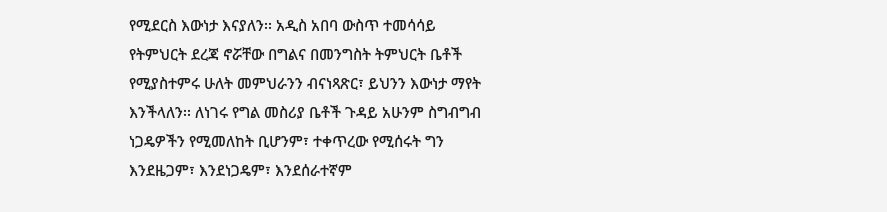የሚደርስ እውነታ እናያለን፡፡ አዲስ አበባ ውስጥ ተመሳሳይ የትምህርት ደረጃ ኖሯቸው በግልና በመንግስት ትምህርት ቤቶች የሚያስተምሩ ሁለት መምህራንን ብናነጻጽር፣ ይህንን እውነታ ማየት እንችላለን፡፡ ለነገሩ የግል መስሪያ ቤቶች ጉዳይ አሁንም ስግብግብ ነጋዴዎችን የሚመለከት ቢሆንም፣ ተቀጥረው የሚሰሩት ግን እንደዜጋም፣ እንደነጋዴም፣ እንደሰራተኛም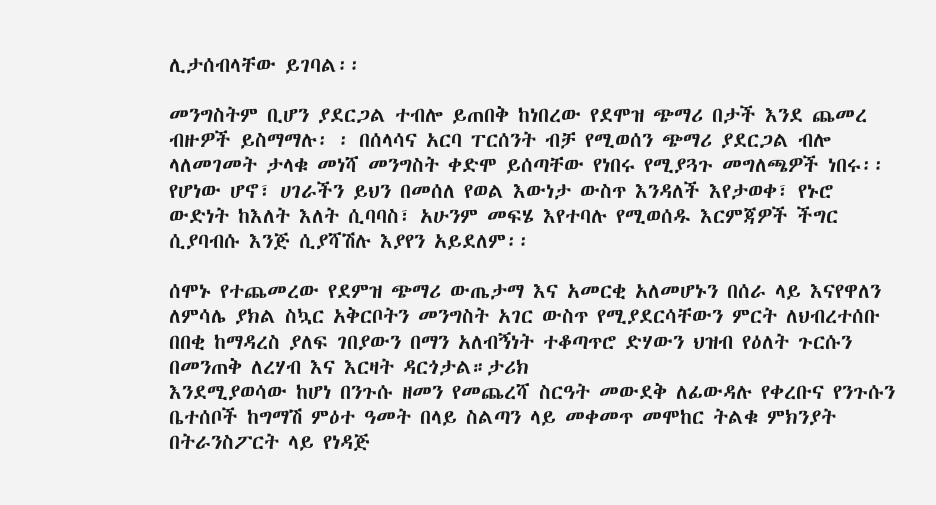ሊታሰብላቸው ይገባል፡፡

መንግስትም ቢሆን ያደርጋል ተብሎ ይጠበቅ ከነበረው የደሞዝ ጭማሪ በታች እንደ ጨመረ ብዙዎች ይስማማሉ፡ ፡ በሰላሳና አርባ ፐርሰንት ብቻ የሚወሰን ጭማሪ ያደርጋል ብሎ ላለመገመት ታላቁ መነሻ መንግስት ቀድሞ ይሰጣቸው የነበሩ የሚያጓጉ መግለጫዎች ነበሩ፡፡የሆነው ሆኖ፣ ሀገራችን ይህን በመሰለ የወል እውነታ ውስጥ እንዳለች እየታወቀ፣ የኑሮ ውድነት ከእለት እለት ሲባባስ፣ አሁንም መፍሄ እየተባሉ የሚወሰዱ እርምጃዎች ችግር ሲያባብሱ እንጅ ሲያሻሽሉ እያየን አይደለም፡፡

ሰሞኑ የተጨመረው የደምዝ ጭማሪ ውጤታማ እና አመርቂ አለመሆኑን በሰራ ላይ እናየዋለን ለምሳሌ ያክል ስኳር አቅርቦትን መንግስት አገር ውስጥ የሚያደርሳቸውን ምርት ለህብረተሰቡ በበቂ ከማዳረስ ያለፍ ገበያውን በማን አለብኝነት ተቆጣጥሮ ድሃውን ህዝብ የዕለት ጉርሱን በመንጠቅ ለረሃብ እና እርዛት ዳርጎታል።ታሪክ
እንደሚያወሳው ከሆነ በንጉሱ ዘመን የመጨረሻ ስርዓት መውደቅ ለፊውዳሉ የቀረቡና የንጉሱን ቤተሰቦች ከግማሽ ምዕተ ዓመት በላይ ስልጣን ላይ መቀመጥ መሞከር ትልቁ ምክንያት በትራንስፖርት ላይ የነዳጅ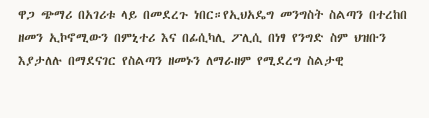ዋጋ ጭማሪ በአገሪቱ ላይ በመደረጉ ነበር።የኢህአዴግ መንግስት ስልጣን በተረከበ ዘመን ኢኮኖሚውን በምኒተሪ እና በፊሲካሊ ፖሊሲ በነፃ የንግድ ስም ህዝቡን እያታለሉ በማደናገር የስልጣን ዘመኑን ለማራዘም የሚደረግ ስልታዊ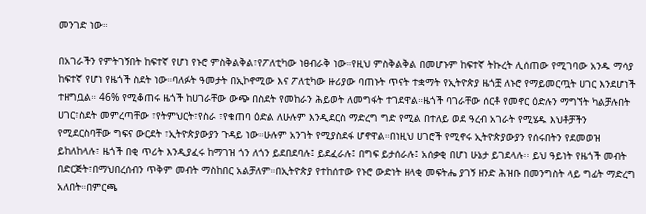መንገድ ነው።

በአገራችን የምትገኝበት ከፍተኛ የሆነ የኑሮ ምስቅልቅል፣የፖለቲካው ነፀብራቅ ነው።የዚህ ምስቅልቅል በመሆኑም ከፍተኛ ትኩረት ሊሰጠው የሚገባው አንዱ ማሳያ ከፍተኛ የሆነ የዜጎች ስደት ነው።ባለፉት ዓመታት በኢኮኖሚው እና ፖለቲካው ዙሪያው ባጠኑት ጥናት ተቋማት የኢትዮጵያ ዜጎቿ ለኑሮ የማይመርጧት ሀገር እንደሆነች ተዘግቧል። 46% የሚቆጠሩ ዜጎች ከሀገራቸው ውጭ በስደት የመከራን ሕይወት ለመግፋት ተገደዋል።ዜጎች ባገራቸው ሰርቶ የመኖር ዕድሉን ማግኘት ካልቻሉበት ሀገር፣ስደት መምረጣቸው ፣የትምህርት፣የስራ ፣የቁጠባ ዕድል ለሁሉም እንዲደርስ ማድረግ ግድ የሚል በተለይ ወደ ዓረብ አገራት የሚሄዱ እህቶቻችን የሚደርስባቸው ግፍና ውርደት ፣ኢትዮጵያውያን ጉዳይ ነው።ሁሉም አንገት የሚያስደፋ ሆኖዋል።በነዚህ ሀገሮች የሚኖሩ ኢትዮጵያውያን የሰሩበትን የደመወዝ ይከለከላሉ፣ ዜጎች በቂ ጥሪት እንዲያፈሩ ከማገዝ ጎን ለጎን ይደበደባሉ፤ ይደፈራሉ፤ በግፍ ይታሰራሉ፤ አሰቃቂ በሆነ ሁኔታ ይገደላሉ፡፡ ይህ ዓይነት የዜጎች መብት በድርጅት፣በማህበረሰብን ጥቅም መብት ማስከበር አልቻለም።በኢትዮጵያ የተከሰተው የኑሮ ውድነት ዘላቂ መፍትሔ ያገኝ ዘንድ ሕዝቡ በመንግስት ላይ ግፊት ማድረግ አለበት።በምርጫ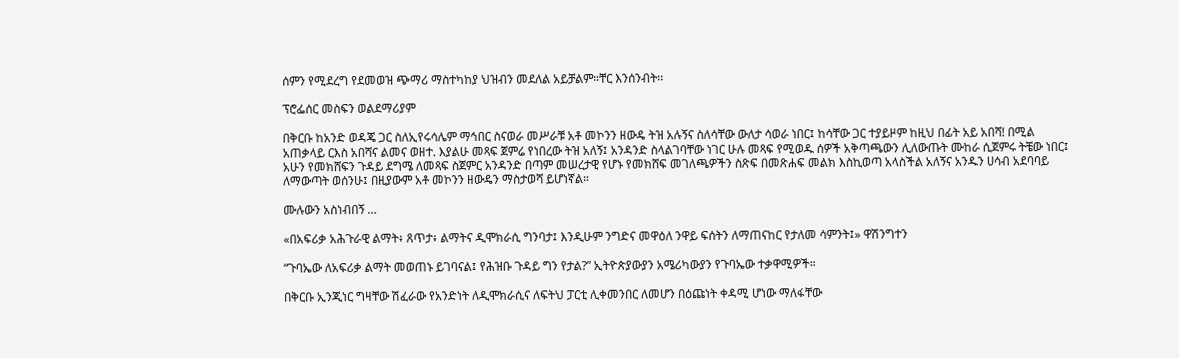ሰምን የሚደረግ የደመወዝ ጭማሪ ማስተካከያ ህዝብን መደለል አይቻልም።ቸር እንሰንብት፡፡

ፕሮፌሰር መስፍን ወልደማሪያም

በቅርቡ ከአንድ ወዳጄ ጋር ስለኢየሩሳሌም ማኅበር ስናወራ መሥራቹ አቶ መኮንን ዘውዴ ትዝ አሉኝና ስለሳቸው ውለታ ሳወራ ነበር፤ ከሳቸው ጋር ተያይዞም ከዚህ በፊት አይ አበሻ! በሚል አጠቃላይ ርእስ አበሻና ልመና ወዘተ. እያልሁ መጻፍ ጀምሬ የነበረው ትዝ አለኝ፤ አንዳንድ ስላልገባቸው ነገር ሁሉ መጻፍ የሚወዱ ሰዎች አቅጣጫውን ሊለውጡት ሙከራ ሲጀምሩ ትቼው ነበር፤ አሁን የመክሸፍን ጉዳይ ደግሜ ለመጻፍ ስጀምር አንዳንድ በጣም መሠረታዊ የሆኑ የመክሸፍ መገለጫዎችን ስጽፍ በመጽሐፍ መልክ እስኪወጣ አላስችል አለኝና አንዱን ሀሳብ አደባባይ ለማውጣት ወሰንሁ፤ በዚያውም አቶ መኮንን ዘውዴን ማስታወሻ ይሆነኛል።

ሙሉውን አስነብበኝ …

«በአፍሪቃ አሕጉራዊ ልማት፥ ጸጥታ፥ ልማትና ዲሞክራሲ ግንባታ፤ እንዲሁም ንግድና መዋዕለ ንዋይ ፍሰትን ለማጠናከር የታለመ ሳምንት፤» ዋሽንግተን

“ጉባኤው ለአፍሪቃ ልማት መወጠኑ ይገባናል፤ የሕዝቡ ጉዳይ ግን የታል?” ኢትዮጵያውያን አሜሪካውያን የጉባኤው ተቃዋሚዎች።

በቅርቡ ኢንጂነር ግዛቸው ሽፈራው የአንድነት ለዲሞክራሲና ለፍትህ ፓርቲ ሊቀመንበር ለመሆን በዕጩነት ቀዳሚ ሆነው ማለፋቸው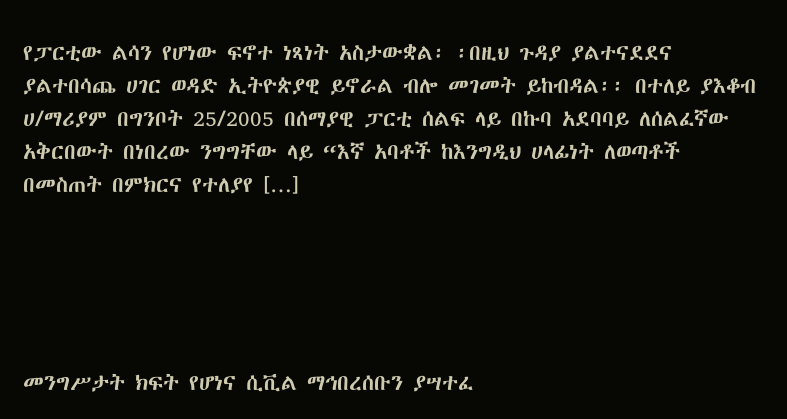የፓርቲው ልሳን የሆነው ፍኖተ ነጻነት አስታውቋል፡ ፡በዚህ ጉዳያ ያልተናደደና ያልተበሳጨ ሀገር ወዳድ ኢትዮጵያዊ ይኖራል ብሎ መገመት ይከብዳል፡፡ በተለይ ያእቆብ ሀ/ማሪያም በግንቦት 25/2005 በሰማያዊ ፓርቲ ሰልፍ ላይ በኩባ አደባባይ ለሰልፈኛው አቅርበውት በነበረው ንግግቸው ላይ “እኛ አባቶች ከእንግዲህ ሀላፊነት ለወጣቶች በመስጠት በምክርና የተለያየ […]





መንግሥታት ክፍት የሆነና ሲቪል ማኅበረሰቡን ያሣተፈ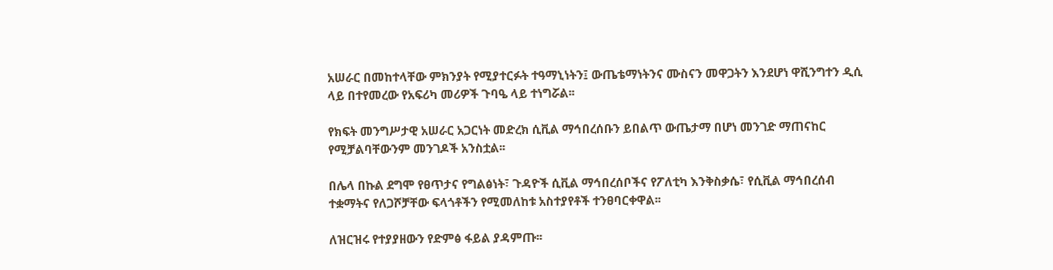አሠራር በመከተላቸው ምክንያት የሚያተርፉት ተዓማኒነትን፤ ውጤቴማነትንና ሙስናን መዋጋትን እንደሆነ ዋሺንግተን ዲሲ ላይ በተየመረው የአፍሪካ መሪዎች ጉባዔ ላይ ተነግሯል፡፡

የክፍት መንግሥታዊ አሠራር አጋርነት መድረክ ሲቪል ማኅበረሰቡን ይበልጥ ውጤታማ በሆነ መንገድ ማጠናከር የሚቻልባቸውንም መንገዶች አንስቷል፡፡

በሌላ በኩል ደግሞ የፀጥታና የግልፅነት፣ ጉዳዮች ሲቪል ማኅበረሰቦችና የፖለቲካ እንቅስቃሴ፣ የሲቪል ማኅበረሰብ ተቋማትና የለጋሾቻቸው ፍላጎቶችን የሚመለከቱ አስተያየቶች ተንፀባርቀዋል፡፡

ለዝርዝሩ የተያያዘውን የድምፅ ፋይል ያዳምጡ፡፡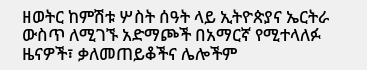ዘወትር ከምሽቱ ሦስት ሰዓት ላይ ኢትዮጵያና ኤርትራ ውስጥ ለሚገኙ አድማጮች በአማርኛ የሚተላለፉ ዜናዎች፣ ቃለመጠይቆችና ሌሎችም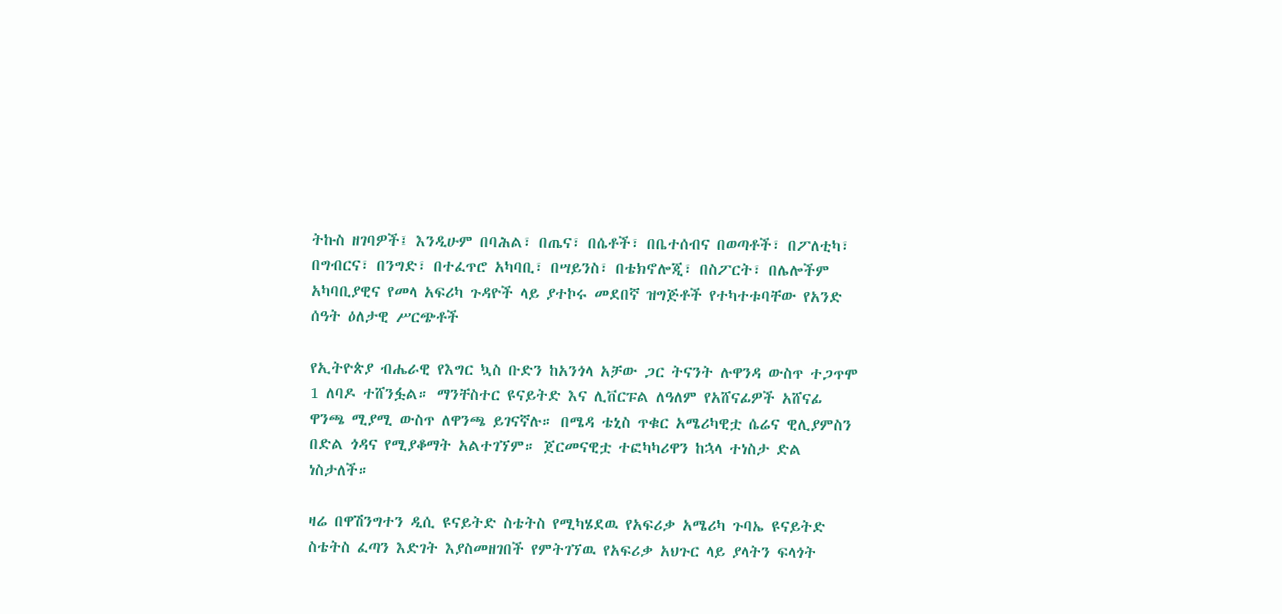ትኩስ ዘገባዎች፤ እንዲሁም በባሕል፣ በጤና፣ በሴቶች፣ በቤተሰብና በወጣቶች፣ በፖለቲካ፣ በግብርና፣ በንግድ፣ በተፈጥሮ አካባቢ፣ በሣይንስ፣ በቴክኖሎጂ፣ በስፖርት፣ በሌሎችም አካባቢያዊና የመላ አፍሪካ ጉዳዮች ላይ ያተኮሩ መደበኛ ዝግጅቶች የተካተቱባቸው የአንድ ሰዓት ዕለታዊ ሥርጭቶች

የኢትዮጵያ ብሔራዊ የእግር ኳስ ቡድን ከአንጎላ አቻው ጋር ትናንት ሉዋንዳ ውስጥ ተጋጥሞ 1 ለባዶ ተሸንፏል። ማንቸስተር ዩናይትድ እና ሊቨርፑል ለዓለም የአሸናፊዎች አሸናፊ ዋንጫ ሚያሚ ውስጥ ለዋንጫ ይገናኛሉ። በሜዳ ቴኒስ ጥቁር አሜሪካዊቷ ሴሬና ዊሊያምስን በድል ጎዳና የሚያቆማት አልተገኘም። ጀርመናዊቷ ተፎካካሪዋን ከኋላ ተነስታ ድል ነስታለች።

ዛሬ በዋሽንግተን ዲሲ ዩናይትድ ስቴትስ የሚካሄደዉ የአፍሪቃ አሜሪካ ጉባኤ ዩናይትድ ስቴትስ ፈጣን እድገት እያስመዘገበች የምትገኘዉ የአፍሪቃ አህጉር ላይ ያላትን ፍላጎት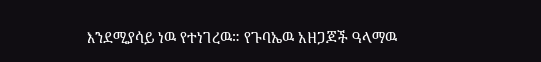እንደሚያሳይ ነዉ የተነገረዉ። የጉባኤዉ አዘጋጆች ዓላማዉ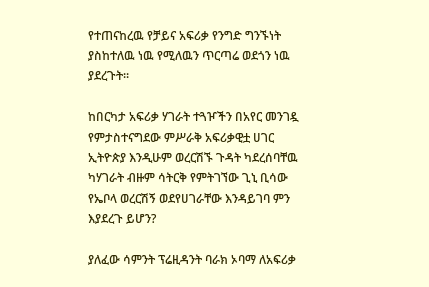የተጠናከረዉ የቻይና አፍሪቃ የንግድ ግንኙነት ያስከተለዉ ነዉ የሚለዉን ጥርጣሬ ወደጎን ነዉ ያደረጉት።

ከበርካታ አፍሪቃ ሃገራት ተጓዦችን በአየር መንገዷ የምታስተናግደው ምሥራቅ አፍሪቃዊቷ ሀገር ኢትዮጵያ እንዲሁም ወረርሽኙ ጉዳት ካደረሰባቸዉ ካሃገራት ብዙም ሳትርቅ የምትገኘው ጊኒ ቢሳው የኤቦላ ወረርሽኝ ወደየሀገራቸው እንዳይገባ ምን እያደረጉ ይሆን?

ያለፈው ሳምንት ፕሬዚዳንት ባራክ ኦባማ ለአፍሪቃ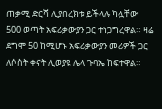ጠቃሚ ድርሻ ሊያበረክቱ ይችላሉ ካሏቸው 500 ወጣት አፍሪቃውያን ጋር ተነጋግረዋል። ዛሬ ደግሞ 50 ከሚሆኑ አፍሪቃውያን መሪዎች ጋር ለሶስት ቀናት ሊወያዩ ሌላ ጉባኤ ከፍተዋል።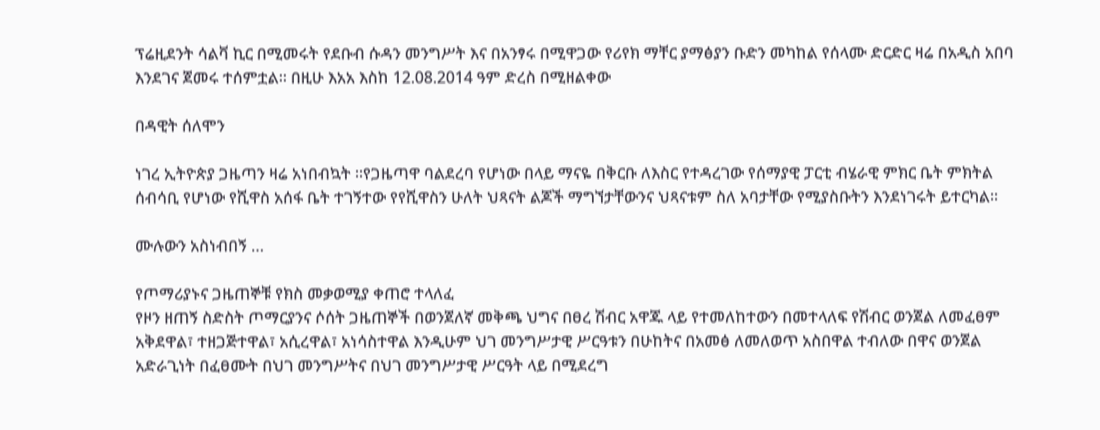ፕሬዚደንት ሳልቫ ኪር በሚመሩት የደቡብ ሱዳን መንግሥት እና በአንፃሩ በሚዋጋው የሪየክ ማቸር ያማፅያን ቡድን መካከል የሰላሙ ድርድር ዛሬ በአዲስ አበባ እንደገና ጀመሩ ተሰምቷል። በዚሁ እአአ እስከ 12.08.2014 ዓም ድረስ በሚዘልቀው

በዳዊት ሰለሞን

ነገረ ኢትዮጵያ ጋዜጣን ዛሬ አነበብኳት ፡፡የጋዜጣዋ ባልደረባ የሆነው በላይ ማናዬ በቅርቡ ለእስር የተዳረገው የሰማያዊ ፓርቲ ብሄራዊ ምክር ቤት ምክትል ሰብሳቢ የሆነው የሺዋስ አሰፋ ቤት ተገኝተው የየሺዋስን ሁለት ህጻናት ልጆች ማግኘታቸውንና ህጻናቱም ስለ አባታቸው የሚያስቡትን እንደነገሩት ይተርካል፡፡

ሙሉውን አስነብበኝ …

የጦማሪያኑና ጋዜጠኞቹ የክስ መቃወሚያ ቀጠሮ ተላለፈ
የዞን ዘጠኝ ስድስት ጦማርያንና ሶሰት ጋዜጠኞች በወንጀለኛ መቅጫ ህግና በፀረ ሽብር አዋጁ ላይ የተመለከተውን በመተላለፍ የሽብር ወንጀል ለመፈፀም አቅደዋል፣ ተዘጋጅተዋል፣ አሲረዋል፣ አነሳስተዋል እንዲሁም ህገ መንግሥታዊ ሥርዓቱን በሁከትና በአመፅ ለመለወጥ አስበዋል ተብለው በዋና ወንጀል አድራጊነት በፈፀሙት በህገ መንግሥትና በህገ መንግሥታዊ ሥርዓት ላይ በሚደረግ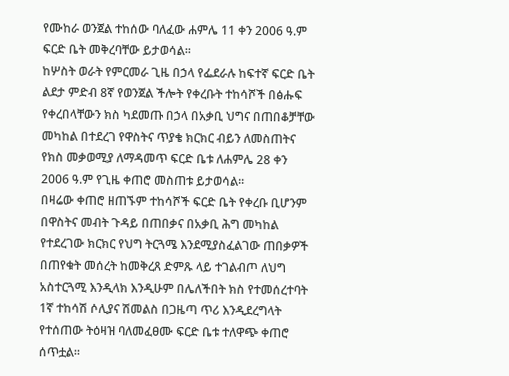የሙከራ ወንጀል ተከሰው ባለፈው ሐምሌ 11 ቀን 2006 ዓ.ም ፍርድ ቤት መቅረባቸው ይታወሳል፡፡
ከሦስት ወራት የምርመራ ጊዜ በኃላ የፌደራሉ ከፍተኛ ፍርድ ቤት ልደታ ምድብ 8ኛ የወንጀል ችሎት የቀረቡት ተከሳሾች በፅሑፍ የቀረበላቸውን ክስ ካደመጡ በኃላ በአቃቢ ህግና በጠበቆቻቸው መካከል በተደረገ የዋስትና ጥያቄ ክርክር ብይን ለመስጠትና የክስ መቃወሚያ ለማዳመጥ ፍርድ ቤቱ ለሐምሌ 28 ቀን 2006 ዓ.ም የጊዜ ቀጠሮ መስጠቱ ይታወሳል፡፡
በዛሬው ቀጠሮ ዘጠኙም ተከሳሾች ፍርድ ቤት የቀረቡ ቢሆንም በዋስትና መብት ጉዳይ በጠበቃና በአቃቢ ሕግ መካከል የተደረገው ክርክር የህግ ትርጓሜ እንደሚያስፈልገው ጠበቃዎች በጠየቁት መሰረት ከመቅረጸ ድምጹ ላይ ተገልብጦ ለህግ አስተርጓሚ እንዲላክ እንዲሁም በሌለችበት ክስ የተመሰረተባት 1ኛ ተከሳሽ ሶሊያና ሽመልስ በጋዜጣ ጥሪ እንዲደረግላት የተሰጠው ትዕዛዝ ባለመፈፀሙ ፍርድ ቤቱ ተለዋጭ ቀጠሮ ሰጥቷል።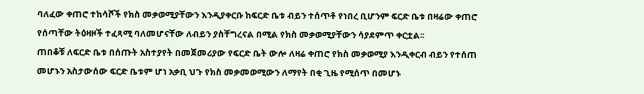ባለፈው ቀጠሮ ተከሳሾች የክስ መቃወሚያቸውን እንዲያቀርቡ ከፍርድ ቤቱ ብይን ተሰጥቶ የነበረ ቢሆንም ፍርድ ቤቱ በዛሬው ቀጠሮ የሰጣቸው ትዕዛዞች ተፈጻሚ ባለመሆናቸው ለብይን ያስቸግረናል በሚል የክስ መቃወሚያቸውን ሳያደምጥ ቀርቷል፡፡
ጠበቆቹ ለፍርድ ቤቱ በሰጡት አስተያየት በመጀመሪያው የፍርድ ቤት ውሎ ለዛሬ ቀጠሮ የክስ መቃወሚያ እንዲቀርብ ብይን የተሰጠ መሆኑን አስታውሰው ፍርድ ቤቱም ሆነ አቃቢ ህጉ የክስ መቃመወሚውን ለማየት በቂ ጊዜ የሚሰጥ በመሆኑ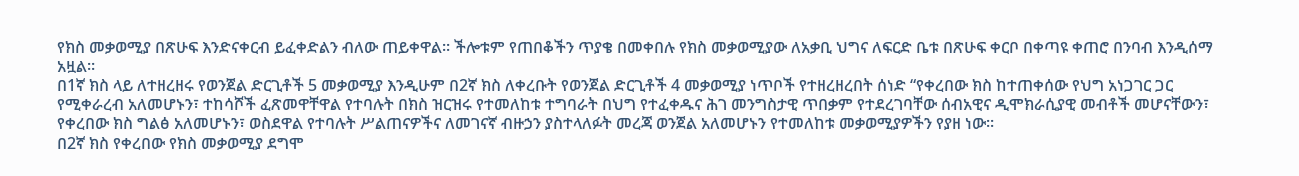የክስ መቃወሚያ በጽሁፍ እንድናቀርብ ይፈቀድልን ብለው ጠይቀዋል፡፡ ችሎቱም የጠበቆችን ጥያቄ በመቀበሉ የክስ መቃወሚያው ለአቃቢ ህግና ለፍርድ ቤቱ በጽሁፍ ቀርቦ በቀጣዩ ቀጠሮ በንባብ እንዲሰማ አዟል።
በ1ኛ ክስ ላይ ለተዘረዘሩ የወንጀል ድርጊቶች 5 መቃወሚያ እንዲሁም በ2ኛ ክስ ለቀረቡት የወንጀል ድርጊቶች 4 መቃወሚያ ነጥቦች የተዘረዘረበት ሰነድ “የቀረበው ክስ ከተጠቀሰው የህግ አነጋገር ጋር የሚቀራረብ አለመሆኑን፣ ተከሳሾች ፈጽመዋቸዋል የተባሉት በክስ ዝርዝሩ የተመለከቱ ተግባራት በህግ የተፈቀዱና ሕገ መንግስታዊ ጥበቃም የተደረገባቸው ሰብአዊና ዲሞክራሲያዊ መብቶች መሆናቸውን፣ የቀረበው ክስ ግልፅ አለመሆኑን፣ ወስደዋል የተባሉት ሥልጠናዎችና ለመገናኛ ብዙኃን ያስተላለፉት መረጃ ወንጀል አለመሆኑን የተመለከቱ መቃወሚያዎችን የያዘ ነው፡፡
በ2ኛ ክስ የቀረበው የክስ መቃወሚያ ደግሞ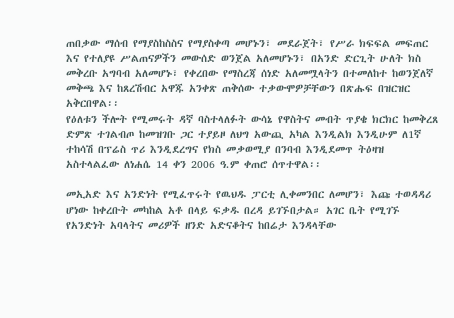ጠበቃው ማሰብ የማያስከስስና የማያስቀጣ መሆኑን፣ መደራጀት፣ የሥራ ክፍፍል መፍጠር እና የተለያዩ ሥልጠናዎችን መውሰድ ወንጀል አለመሆኑን፣ በአንድ ድርጊት ሁለት ክስ መቅረቡ አግባብ አለመሆኑ፣ የቀረበው የማስረጃ ሰነድ አለመሟላትን በተመለከተ ከወንጀለኛ መቅጫ እና ከጸረሽብር አዋጁ አንቀጽ ጠቅሰው ተቃውሞዎቻቸውን በጽሑፍ በዝርዝር አቅርበዋል፡፡
የዕለቱን ችሎት የሚመሩት ዳኛ ባስተላለፉት ውሳኔ የዋስትና መብት ጥያቄ ክርክር ከመቅረጸ ድምጽ ተገልብጦ ከመዝገቡ ጋር ተያይዞ ለህግ አውጪ አካል እንዲልክ እንዲሁም ለ1ኛ ተከሳሽ በፕሬስ ጥሪ እንዲደረግና የክስ መቃወሚያ በንባብ እንዲደመጥ ትዕዛዝ አስተላልፈው ለነሐሴ 14 ቀን 2006 ዓ.ም ቀጠሮ ሰጥተዋል፡፡

መኢአድ እና አንድነት የሚፈጥሩት የዉህዱ ፓርቲ ሊቀመንበር ለመሆን፣ እጩ ተወዳዳሪ ሆነው ከቀረቡት መካከል አቶ በላይ ፍቃዱ በረዳ ይገኙበታል። አገር ቤት የሚገኙ የአንድነት አባላትና መሪዎች ዘንድ አድናቆትና ከበሬታ እንዳላቸው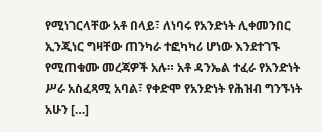የሚነገርላቸው አቶ በላይ፣ ለነባሩ የአንድነት ሊቀመንበር ኢንጂነር ግዛቸው ጠንካራ ተፎካካሪ ሆነው እንደተገኙ የሚጠቁሙ መረጃዎች አሉ። አቶ ዳንኤል ተፈራ የአንድነት ሥራ አስፈጻሚ አባል፣ የቀድሞ የአንድነት የሕዝብ ግንኙነት አሁን […]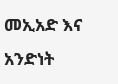መኢአድ እና አንድነት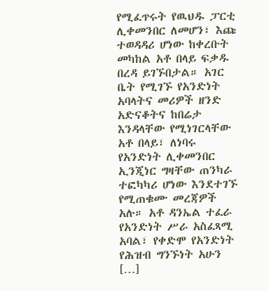የሚፈጥሩት የዉህዱ ፓርቲ ሊቀመንበር ለመሆን፣ እጩ ተወዳዳሪ ሆነው ከቀረቡት መካከል አቶ በላይ ፍቃዱ በረዳ ይገኙበታል። አገር ቤት የሚገኙ የአንድነት አባላትና መሪዎች ዘንድ አድናቆትና ከበሬታ እንዳላቸው የሚነገርላቸው አቶ በላይ፣ ለነባሩ የአንድነት ሊቀመንበር ኢንጂነር ግዛቸው ጠንካራ ተፎካካሪ ሆነው እንደተገኙ የሚጠቁሙ መረጃዎች አሉ። አቶ ዳንኤል ተፈራ የአንድነት ሥራ አስፈጻሚ አባል፣ የቀድሞ የአንድነት የሕዝብ ግንኙነት አሁን […]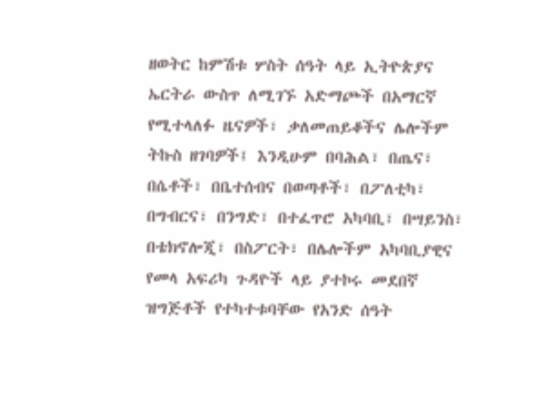ዘወትር ከምሽቱ ሦስት ሰዓት ላይ ኢትዮጵያና ኤርትራ ውስጥ ለሚገኙ አድማጮች በአማርኛ የሚተላለፉ ዜናዎች፣ ቃለመጠይቆችና ሌሎችም ትኩስ ዘገባዎች፤ እንዲሁም በባሕል፣ በጤና፣ በሴቶች፣ በቤተሰብና በወጣቶች፣ በፖለቲካ፣ በግብርና፣ በንግድ፣ በተፈጥሮ አካባቢ፣ በሣይንስ፣ በቴክኖሎጂ፣ በስፖርት፣ በሌሎችም አካባቢያዊና የመላ አፍሪካ ጉዳዮች ላይ ያተኮሩ መደበኛ ዝግጅቶች የተካተቱባቸው የአንድ ሰዓት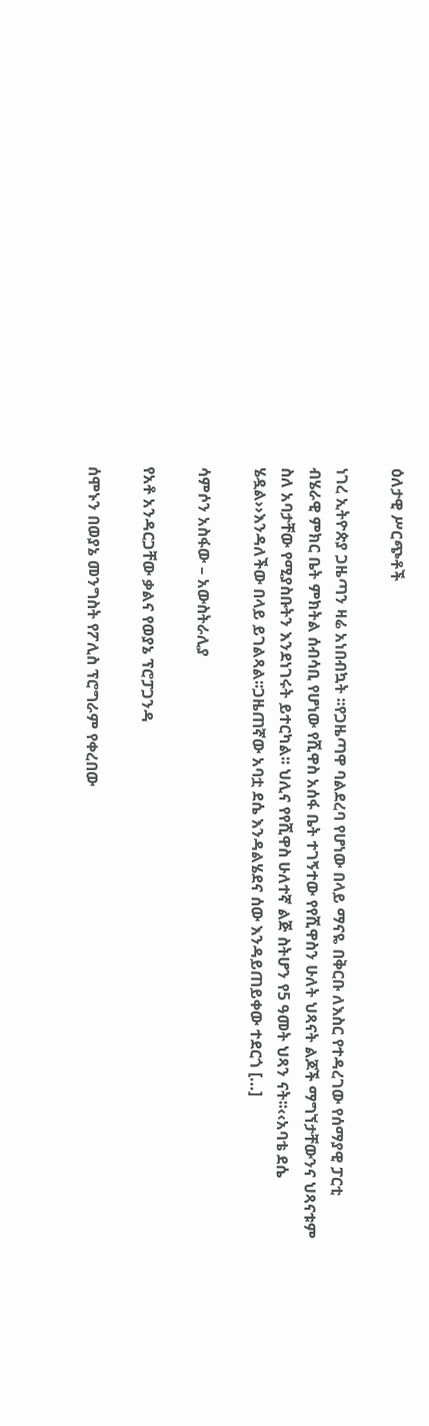ዕለታዊ ሥርጭቶች

ነገረ ኢትዮጵያ ጋዜጣን ዛሬ አነበብኳት ፡፡የጋዜጣዋ ባልደረባ የሆነው በላይ ማናዬ በቅርቡ ለእስር የተዳረገው የሰማያዊ ፓርቲ ብሄራዊ ምክር ቤት ምክትል ሰብሳቢ የሆነው የሺዋስ አሰፋ ቤት ተገኝተው የየሺዋስን ሁለት ህጻናት ልጆች ማግኘታቸውንና ህጻናቱም ስለ አባታቸው የሚያስቡትን እንደነገሩት ይተርካል፡፡ ህሊና የየሺዋስ ሁለተኛ ልጅ ስትሆን የ5 ዓመት ህጻን ናት፡፡‹‹አባቴ ደሴ ሄዷል››እንዳለችው በላይ ይገልጻል፡፡ጋዜጠኛው አባቷ ደሴ እንዳልሄደና ሰው እንዳይጠይቀው ተደርጎ […]

ሳምሶን አስፋው – አውስትራሊያ

የአቶ አንዳርጋቸው ቃልና የወያኔ ፕሮፓጋንዳ

ሰሞኑን በወያኔ መንግስት የፖሊስ ፕሮግራም የቀረበው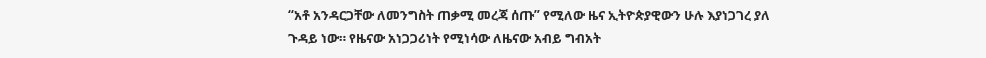“አቶ አንዳርጋቸው ለመንግስት ጠቃሚ መረጃ ሰጡ” የሚለው ዜና ኢትዮጵያዊውን ሁሉ እያነጋገረ ያለ ጉዳይ ነው። የዜናው አነጋጋሪነት የሚነሳው ለዜናው አብይ ግብአት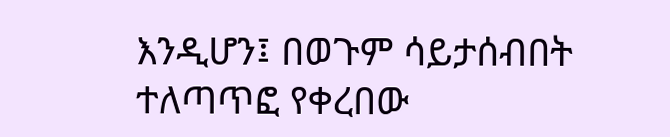እንዲሆን፤ በወጉም ሳይታሰብበት ተለጣጥፎ የቀረበው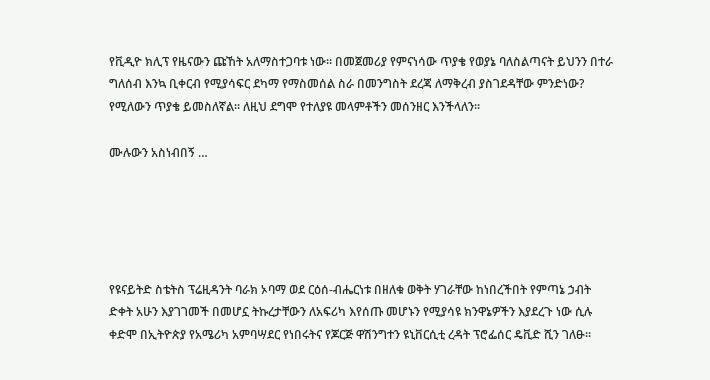የቪዲዮ ክሊፕ የዜናውን ጩኸት አለማስተጋባቱ ነው። በመጀመሪያ የምናነሳው ጥያቄ የወያኔ ባለስልጣናት ይህንን በተራ ግለሰብ እንኳ ቢቀርብ የሚያሳፍር ደካማ የማስመሰል ስራ በመንግስት ደረጃ ለማቅረብ ያስገደዳቸው ምንድነው? የሚለውን ጥያቄ ይመስለኛል። ለዚህ ደግሞ የተለያዩ መላምቶችን መሰንዘር እንችላለን።

ሙሉውን አስነብበኝ …





የዩናይትድ ስቴትስ ፕሬዚዳንት ባራክ ኦባማ ወደ ርዕሰ-ብሔርነቱ በዘለቁ ወቅት ሃገራቸው ከነበረችበት የምጣኔ ኃብት ድቀት አሁን እያገገመች በመሆኗ ትኩረታቸውን ለአፍሪካ እየሰጡ መሆኑን የሚያሳዩ ክንዋኔዎችን እያደረጉ ነው ሲሉ ቀድሞ በኢትዮጵያ የአሜሪካ አምባሣደር የነበሩትና የጆርጅ ዋሽንግተን ዩኒቨርሲቲ ረዳት ፕሮፌሰር ዴቪድ ሺን ገለፁ፡፡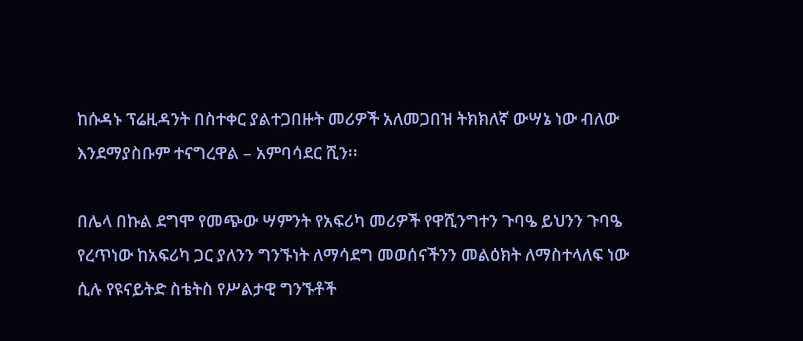ከሱዳኑ ፕሬዚዳንት በስተቀር ያልተጋበዙት መሪዎች አለመጋበዝ ትክክለኛ ውሣኔ ነው ብለው እንደማያስቡም ተናግረዋል – አምባሳደር ሺን፡፡

በሌላ በኩል ደግሞ የመጭው ሣምንት የአፍሪካ መሪዎች የዋሺንግተን ጉባዔ ይህንን ጉባዔ የረጥነው ከአፍሪካ ጋር ያለንን ግንኙነት ለማሳደግ መወሰናችንን መልዕክት ለማስተላለፍ ነው ሲሉ የዩናይትድ ስቴትስ የሥልታዊ ግንኙቶች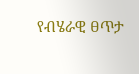የብሄራዊ ፀጥታ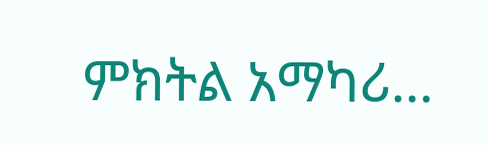ምክትል አማካሪ…